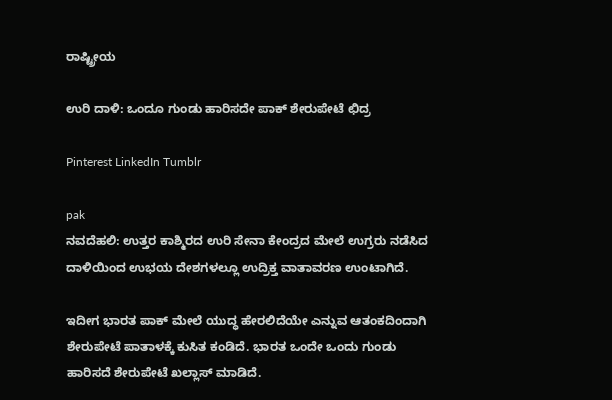ರಾಷ್ಟ್ರೀಯ

ಉರಿ ದಾಳಿ: ಒಂದೂ ಗುಂಡು ಹಾರಿಸದೇ ಪಾಕ್ ಶೇರುಪೇಟೆ ಛಿದ್ರ

Pinterest LinkedIn Tumblr

pak
ನವದೆಹಲಿ: ಉತ್ತರ ಕಾಶ್ಮಿರದ ಉರಿ ಸೇನಾ ಕೇಂದ್ರದ ಮೇಲೆ ಉಗ್ರರು ನಡೆಸಿದ ದಾಳಿಯಿಂದ ಉಭಯ ದೇಶಗಳಲ್ಲೂ ಉದ್ರಿಕ್ತ ವಾತಾವರಣ ಉಂಟಾಗಿದೆ.

ಇದೀಗ ಭಾರತ ಪಾಕ್ ಮೇಲೆ ಯುದ್ಧ ಹೇರಲಿದೆಯೇ ಎನ್ನುವ ಆತಂಕದಿಂದಾಗಿ ಶೇರುಪೇಟೆ ಪಾತಾಳಕ್ಕೆ ಕುಸಿತ ಕಂಡಿದೆ. ಭಾರತ ಒಂದೇ ಒಂದು ಗುಂಡು ಹಾರಿಸದೆ ಶೇರುಪೇಟೆ ಖಲ್ಲಾಸ್ ಮಾಡಿದೆ.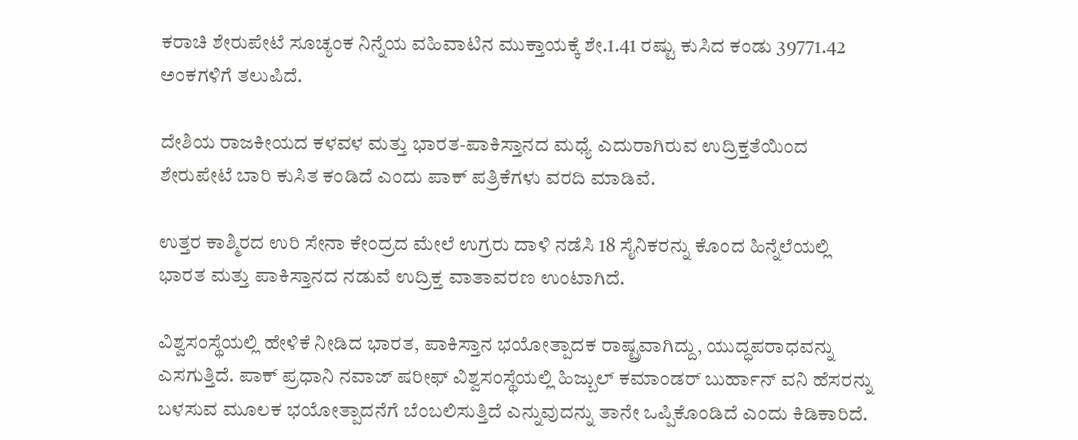ಕರಾಚಿ ಶೇರುಪೇಟೆ ಸೂಚ್ಯಂಕ ನಿನ್ನೆಯ ವಹಿವಾಟಿನ ಮುಕ್ತಾಯಕ್ಕೆ ಶೇ.1.41 ರಷ್ಟು ಕುಸಿದ ಕಂಡು 39771.42 ಅಂಕಗಳಿಗೆ ತಲುಪಿದೆ.

ದೇಶಿಯ ರಾಜಕೀಯದ ಕಳವಳ ಮತ್ತು ಭಾರತ-ಪಾಕಿಸ್ತಾನದ ಮಧ್ಯೆ ಎದುರಾಗಿರುವ ಉದ್ರಿಕ್ತತೆಯಿಂದ ಶೇರುಪೇಟೆ ಬಾರಿ ಕುಸಿತ ಕಂಡಿದೆ ಎಂದು ಪಾಕ್ ಪತ್ರಿಕೆಗಳು ವರದಿ ಮಾಡಿವೆ.

ಉತ್ತರ ಕಾಶ್ಮಿರದ ಉರಿ ಸೇನಾ ಕೇಂದ್ರದ ಮೇಲೆ ಉಗ್ರರು ದಾಳಿ ನಡೆಸಿ 18 ಸೈನಿಕರನ್ನು ಕೊಂದ ಹಿನ್ನೆಲೆಯಲ್ಲಿ ಭಾರತ ಮತ್ತು ಪಾಕಿಸ್ತಾನದ ನಡುವೆ ಉದ್ರಿಕ್ತ ವಾತಾವರಣ ಉಂಟಾಗಿದೆ.

ವಿಶ್ವಸಂಸ್ಥೆಯಲ್ಲಿ ಹೇಳಿಕೆ ನೀಡಿದ ಭಾರತ, ಪಾಕಿಸ್ತಾನ ಭಯೋತ್ಪಾದಕ ರಾಷ್ಟ್ರವಾಗಿದ್ದು, ಯುದ್ಧಪರಾಧವನ್ನು ಎಸಗುತ್ತಿದೆ. ಪಾಕ್ ಪ್ರಧಾನಿ ನವಾಜ್ ಷರೀಫ್ ವಿಶ್ವಸಂಸ್ಥೆಯಲ್ಲಿ ಹಿಜ್ಬುಲ್ ಕಮಾಂಡರ್ ಬುರ್ಹಾನ್ ವನಿ ಹೆಸರನ್ನು ಬಳಸುವ ಮೂಲಕ ಭಯೋತ್ಪಾದನೆಗೆ ಬೆಂಬಲಿಸುತ್ತಿದೆ ಎನ್ನುವುದನ್ನು ತಾನೇ ಒಪ್ಪಿಕೊಂಡಿದೆ ಎಂದು ಕಿಡಿಕಾರಿದೆ.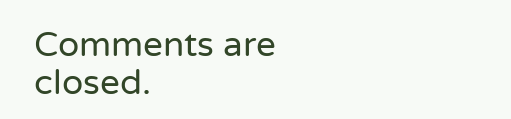Comments are closed.